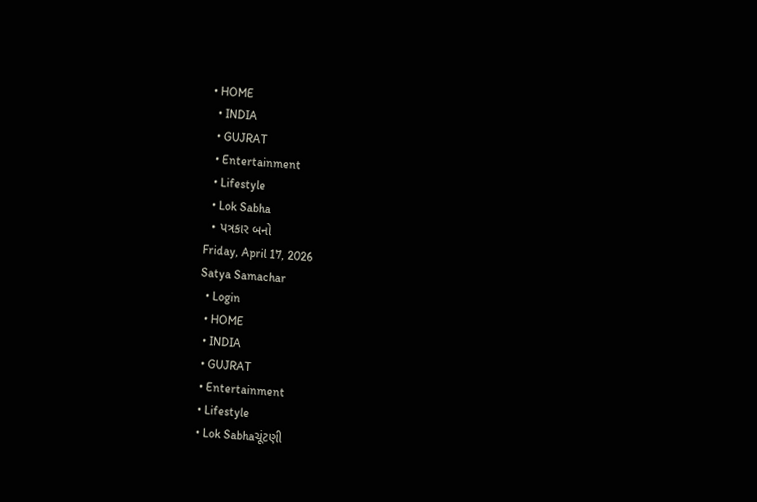• HOME
  • INDIA
  • GUJRAT
  • Entertainment
  • Lifestyle
  • Lok Sabha
  • પત્રકાર બનો
Friday, April 17, 2026
Satya Samachar
  • Login
  • HOME
  • INDIA
  • GUJRAT
  • Entertainment
  • Lifestyle
  • Lok Sabhaચૂંટણી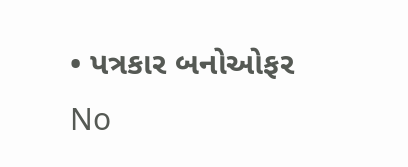• પત્રકાર બનોઓફર
No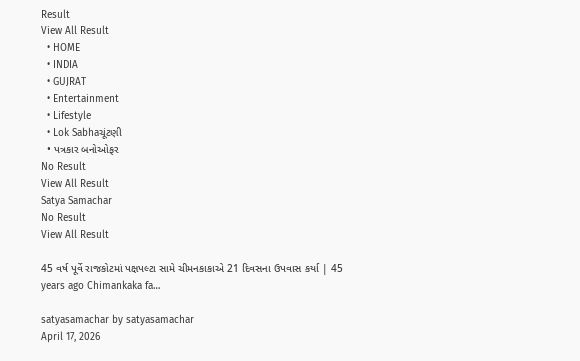Result
View All Result
  • HOME
  • INDIA
  • GUJRAT
  • Entertainment
  • Lifestyle
  • Lok Sabhaચૂંટણી
  • પત્રકાર બનોઓફર
No Result
View All Result
Satya Samachar
No Result
View All Result

45 વર્ષ પૂર્વે રાજકોટમાં પક્ષપલ્ટા સામે ચીમનકાકાએ 21 દિવસના ઉપવાસ કર્યા | 45 years ago Chimankaka fa…

satyasamachar by satyasamachar
April 17, 2026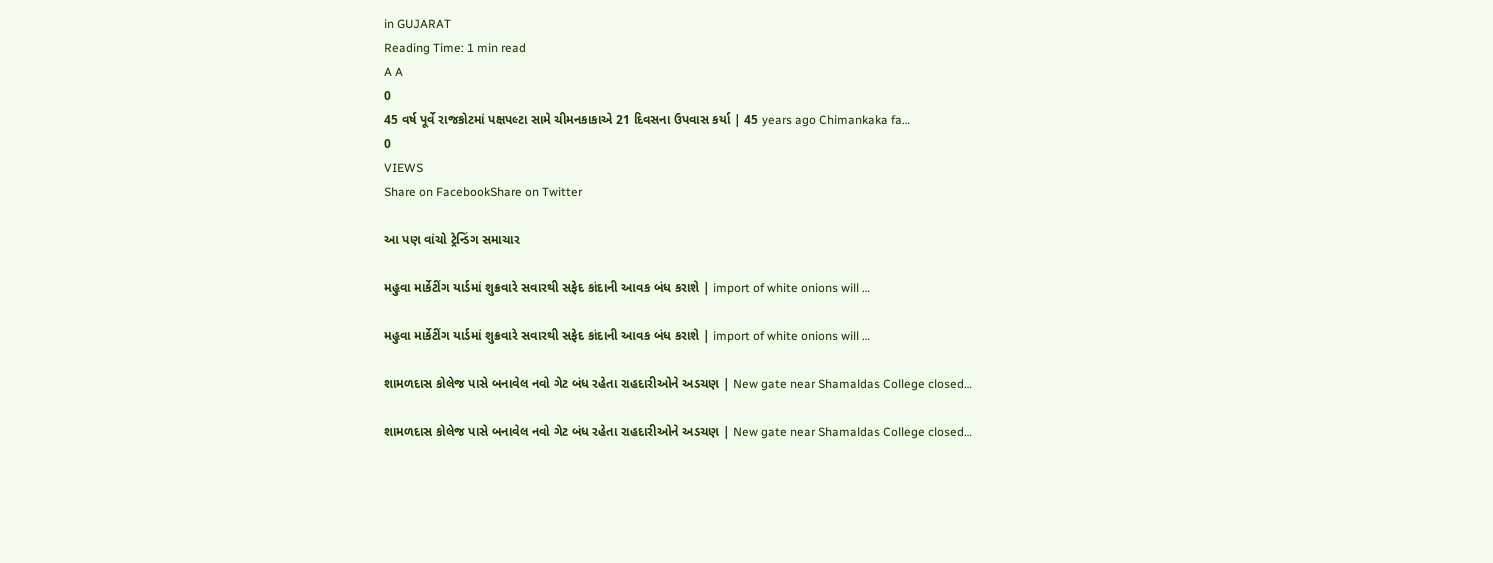in GUJARAT
Reading Time: 1 min read
A A
0
45 વર્ષ પૂર્વે રાજકોટમાં પક્ષપલ્ટા સામે ચીમનકાકાએ 21 દિવસના ઉપવાસ કર્યા | 45 years ago Chimankaka fa…
0
VIEWS
Share on FacebookShare on Twitter

આ પણ વાંચો ટ્રેન્ડિંગ સમાચાર

મહુવા માર્કેટીંગ યાર્ડમાં શુક્રવારે સવારથી સફેદ કાંદાની આવક બંધ કરાશે | import of white onions will …

મહુવા માર્કેટીંગ યાર્ડમાં શુક્રવારે સવારથી સફેદ કાંદાની આવક બંધ કરાશે | import of white onions will …

શામળદાસ કોલેજ પાસે બનાવેલ નવો ગેટ બંધ રહેતા રાહદારીઓને અડચણ | New gate near Shamaldas College closed…

શામળદાસ કોલેજ પાસે બનાવેલ નવો ગેટ બંધ રહેતા રાહદારીઓને અડચણ | New gate near Shamaldas College closed…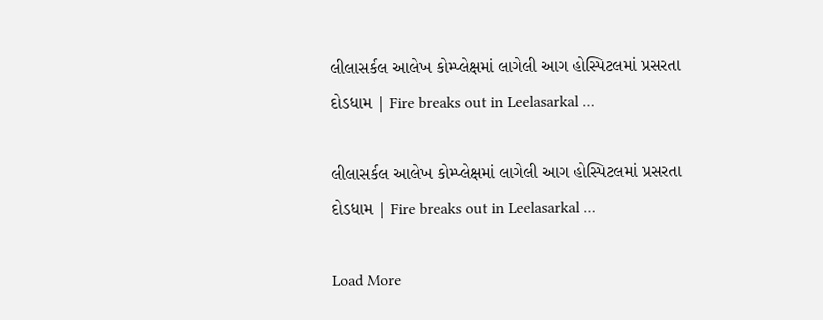લીલાસર્કલ આલેખ કોમ્પ્લેક્ષમાં લાગેલી આગ હોસ્પિટલમાં પ્રસરતા દોડધામ | Fire breaks out in Leelasarkal …

લીલાસર્કલ આલેખ કોમ્પ્લેક્ષમાં લાગેલી આગ હોસ્પિટલમાં પ્રસરતા દોડધામ | Fire breaks out in Leelasarkal …

Load More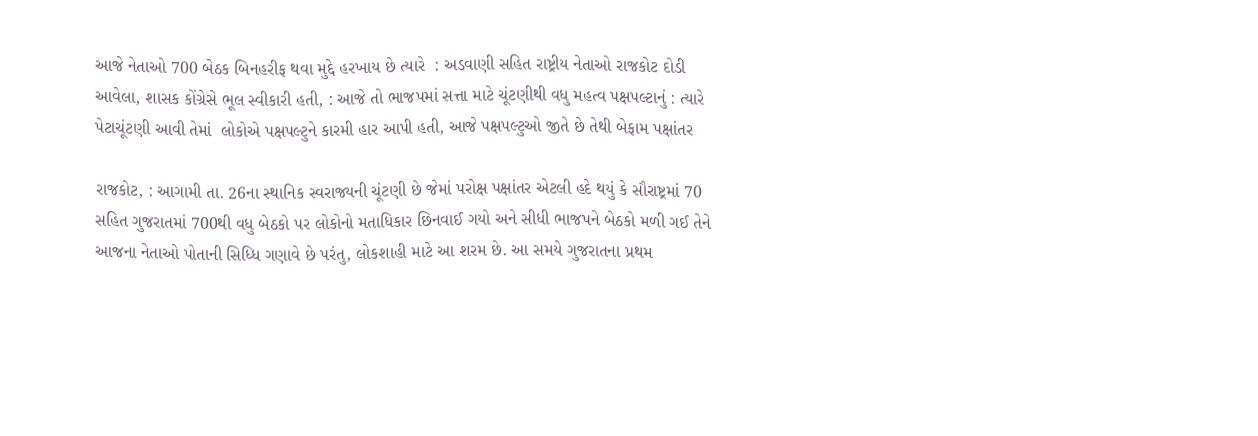આજે નેતાઓ 700 બેઠક બિનહરીફ થવા મુદ્દે હરખાય છે ત્યારે  : અડવાણી સહિત રાષ્ટ્રીય નેતાઓ રાજકોટ દોડી આવેલા, શાસક કોંગ્રેસે ભૂલ સ્વીકારી હતી, : આજે તો ભાજપમાં સત્તા માટે ચૂંટણીથી વધુ મહત્વ પક્ષપલ્ટાનું : ત્યારે પેટાચૂંટણી આવી તેમાં  લોકોએ પક્ષપલ્ટુને કારમી હાર આપી હતી, આજે પક્ષપલ્ટુઓ જીતે છે તેથી બેફામ પક્ષાંતર

રાજકોટ, : આગામી તા. 26ના સ્થાનિક સ્વરાજ્યની ચૂંટણી છે જેમાં પરોક્ષ પક્ષાંતર એટલી હદે થયું કે સૌરાષ્ટ્રમાં 70 સહિત ગુજરાતમાં 700થી વધુ બેઠકો પર લોકોનો મતાધિકાર છિનવાઈ ગયો અને સીધી ભાજપને બેઠકો મળી ગઈ તેને આજના નેતાઓ પોતાની સિધ્ધિ ગણાવે છે પરંતુ, લોકશાહી માટે આ શરમ છે. આ સમયે ગુજરાતના પ્રથમ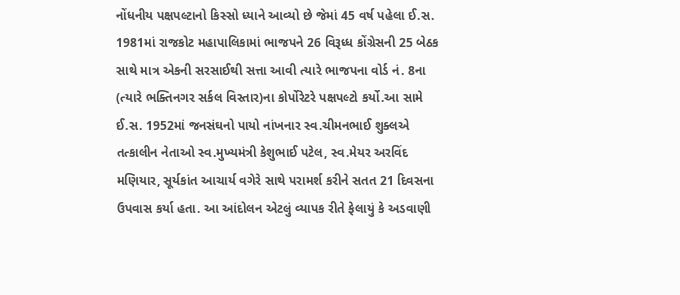નોંધનીય પક્ષપલ્ટાનો કિસ્સો ધ્યાને આવ્યો છે જેમાં 45 વર્ષ પહેલા ઈ.સ. 1981માં રાજકોટ મહાપાલિકામાં ભાજપને 26 વિરૂધ્ધ કોંગ્રેસની 25 બેઠક સાથે માત્ર એકની સરસાઈથી સત્તા આવી ત્યારે ભાજપના વોર્ડ નં. 8ના (ત્યારે ભક્તિનગર સર્કલ વિસ્તાર)ના કોર્પોરેટરે પક્ષપલ્ટો કર્યો.આ સામે ઈ.સ. 1952માં જનસંઘનો પાયો નાંખનાર સ્વ.ચીમનભાઈ શુક્લએ  તત્કાલીન નેતાઓ સ્વ.મુખ્યમંત્રી કેશુભાઈ પટેલ, સ્વ.મેયર અરવિંદ મણિયાર, સૂર્યકાંત આચાર્ય વગેરે સાથે પરામર્શ કરીને સતત 21 દિવસના  ઉપવાસ કર્યા હતા. આ આંદોલન એટલું વ્યાપક રીતે ફેલાયું કે અડવાણી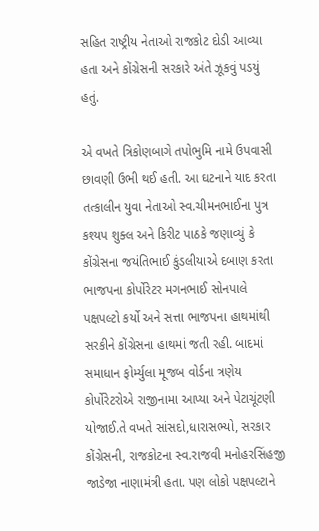સહિત રાષ્ટ્રીય નેતાઓ રાજકોટ દોડી આવ્યા હતા અને કોંગ્રેસની સરકારે અંતે ઝૂકવું પડયું હતું.

એ વખતે ત્રિકોણબાગે તપોભુમિ નામે ઉપવાસી છાવણી ઉભી થઈ હતી. આ ઘટનાને યાદ કરતા તત્કાલીન યુવા નેતાઓ સ્વ.ચીમનભાઈના પુત્ર કશ્યપ શુક્લ અને કિરીટ પાઠકે જણાવ્યું કે કોંગ્રેસના જયંતિભાઈ કુંડલીયાએ દબાણ કરતા ભાજપના કોર્પોરેટર મગનભાઈ સોનપાલે પક્ષપલ્ટો કર્યો અને સત્તા ભાજપના હાથમાંથી સરકીને કોંગ્રેસના હાથમાં જતી રહી. બાદમાં સમાધાન ફોર્મ્યુલા મૂજબ વોર્ડના ત્રણેય કોર્પોરેટરોએ રાજીનામા આપ્યા અને પેટાચૂંટણી યોજાઈ.તે વખતે સાંસદો,ધારાસભ્યો, સરકાર કોંગ્રેસની, રાજકોટના સ્વ.રાજવી મનોહરસિંહજી જાડેજા નાણામંત્રી હતા. પણ લોકો પક્ષપલ્ટાને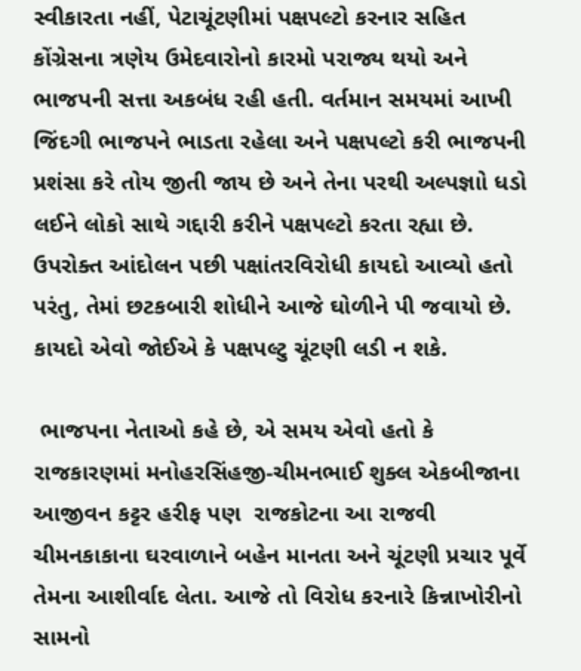સ્વીકારતા નહીં, પેટાચૂંટણીમાં પક્ષપલ્ટો કરનાર સહિત કોંગ્રેસના ત્રણેય ઉમેદવારોનો કારમો પરાજ્ય થયો અને ભાજપની સત્તા અકબંધ રહી હતી. વર્તમાન સમયમાં આખી જિંદગી ભાજપને ભાડતા રહેલા અને પક્ષપલ્ટો કરી ભાજપની પ્રશંસા કરે તોય જીતી જાય છે અને તેના પરથી અલ્પજ્ઞાો ધડો લઈને લોકો સાથે ગદ્દારી કરીને પક્ષપલ્ટો કરતા રહ્યા છે. ઉપરોક્ત આંદોલન પછી પક્ષાંતરવિરોધી કાયદો આવ્યો હતો પરંતુ, તેમાં છટકબારી શોધીને આજે ઘોળીને પી જવાયો છે. કાયદો એવો જોઈએ કે પક્ષપલ્ટુ ચૂંટણી લડી ન શકે.

 ભાજપના નેતાઓ કહે છે, એ સમય એવો હતો કે રાજકારણમાં મનોહરસિંહજી-ચીમનભાઈ શુક્લ એકબીજાના આજીવન કટ્ટર હરીફ પણ  રાજકોટના આ રાજવી ચીમનકાકાના ઘરવાળાને બહેન માનતા અને ચૂંટણી પ્રચાર પૂર્વે તેમના આશીર્વાદ લેતા. આજે તો વિરોધ કરનારે કિન્નાખોરીનો સામનો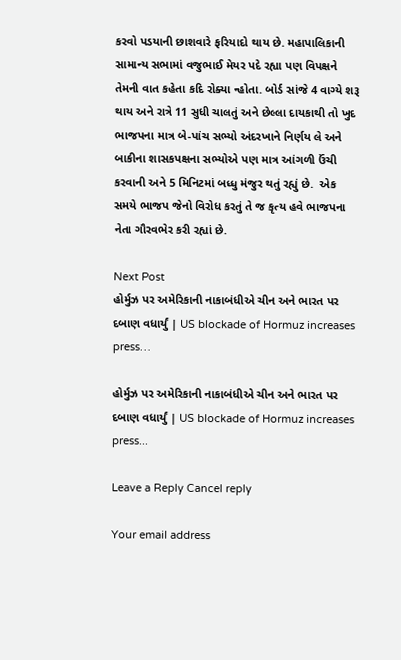કરવો પડયાની છાશવારે ફરિયાદો થાય છે. મહાપાલિકાની સામાન્ય સભામાં વજુભાઈ મેયર પદે રહ્યા પણ વિપક્ષને તેમની વાત કહેતા કદિ રોક્યા ન્હોતા. બોર્ડ સાંજે 4 વાગ્યે શરૂ થાય અને રાત્રે 11 સુધી ચાલતું અને છેલ્લા દાયકાથી તો ખુદ ભાજપના માત્ર બે-પાંચ સભ્યો અંદરખાને નિર્ણય લે અને બાકીના શાસકપક્ષના સભ્યોએ પણ માત્ર આંગળી ઉંચી કરવાની અને 5 મિનિટમાં બધ્ધુ મંજુર થતું રહ્યું છે.  એક સમયે ભાજપ જેનો વિરોધ કરતું તે જ કૃત્ય હવે ભાજપના નેતા ગૌરવભેર કરી રહ્યાં છે.

Next Post
હોર્મુઝ પર અમેરિકાની નાકાબંધીએ ચીન અને ભારત પર દબાણ વધાર્યું | US blockade of Hormuz increases press…

હોર્મુઝ પર અમેરિકાની નાકાબંધીએ ચીન અને ભારત પર દબાણ વધાર્યું | US blockade of Hormuz increases press...

Leave a Reply Cancel reply

Your email address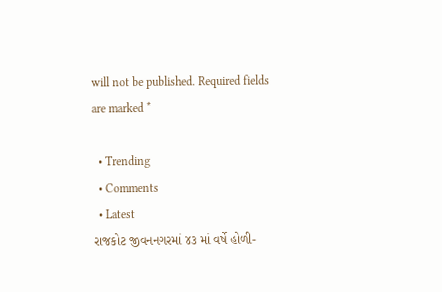will not be published. Required fields are marked *

  • Trending
  • Comments
  • Latest
રાજકોટ જીવનનગરમાં ૪૩ માં વર્ષે હોળી-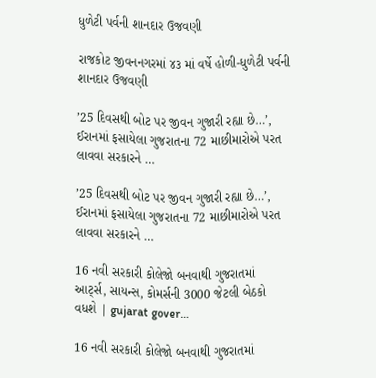ધુળેટી પર્વની શાનદાર ઉજવણી

રાજકોટ જીવનનગરમાં ૪૩ માં વર્ષે હોળી-ધુળેટી પર્વની શાનદાર ઉજવણી

’25 દિવસથી બોટ પર જીવન ગુજારી રહ્યા છે…’, ઈરાનમાં ફસાયેલા ગુજરાતના 72 માછીમારોએ પરત લાવવા સરકારને …

’25 દિવસથી બોટ પર જીવન ગુજારી રહ્યા છે…’, ઈરાનમાં ફસાયેલા ગુજરાતના 72 માછીમારોએ પરત લાવવા સરકારને …

16 નવી સરકારી કોલેજો બનવાથી ગુજરાતમાં આર્ટ્સ, સાયન્સ, કોમર્સની 3000 જેટલી બેઠકો વધશે | gujarat gover…

16 નવી સરકારી કોલેજો બનવાથી ગુજરાતમાં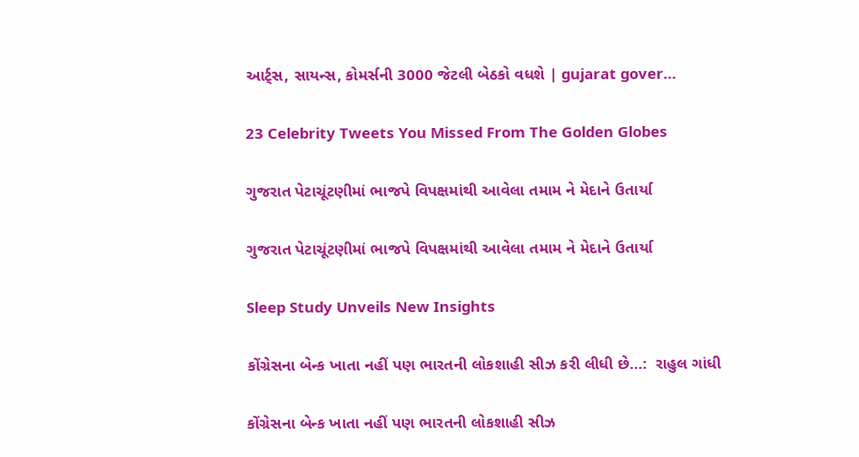આર્ટ્સ, સાયન્સ, કોમર્સની 3000 જેટલી બેઠકો વધશે | gujarat gover…

23 Celebrity Tweets You Missed From The Golden Globes

ગુજરાત પેટાચૂંટણીમાં ભાજપે વિપક્ષમાંથી આવેલા તમામ ને મેદાને ઉતાર્યા

ગુજરાત પેટાચૂંટણીમાં ભાજપે વિપક્ષમાંથી આવેલા તમામ ને મેદાને ઉતાર્યા

Sleep Study Unveils New Insights

કોંગ્રેસના બેન્ક ખાતા નહીં પણ ભારતની લોકશાહી સીઝ કરી લીધી છે…:  રાહુલ ગાંધી

કોંગ્રેસના બેન્ક ખાતા નહીં પણ ભારતની લોકશાહી સીઝ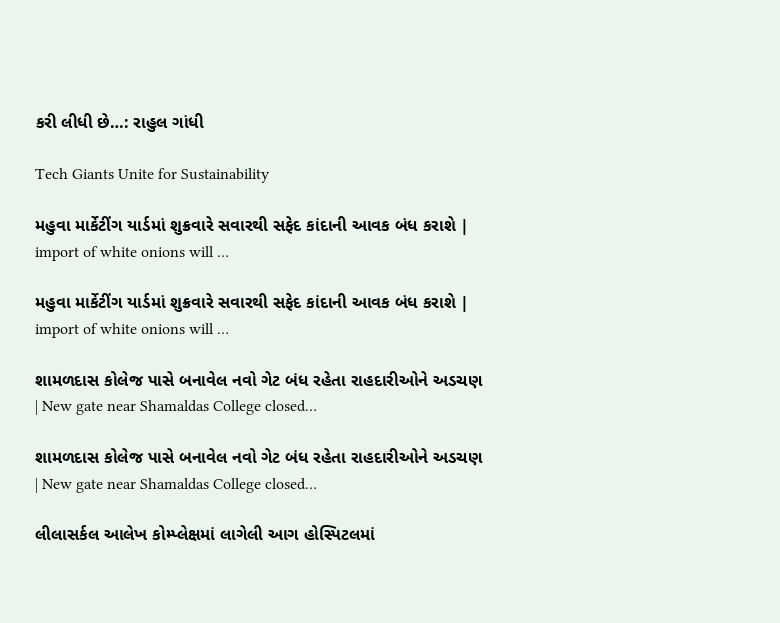કરી લીધી છે…: રાહુલ ગાંધી

Tech Giants Unite for Sustainability

મહુવા માર્કેટીંગ યાર્ડમાં શુક્રવારે સવારથી સફેદ કાંદાની આવક બંધ કરાશે | import of white onions will …

મહુવા માર્કેટીંગ યાર્ડમાં શુક્રવારે સવારથી સફેદ કાંદાની આવક બંધ કરાશે | import of white onions will …

શામળદાસ કોલેજ પાસે બનાવેલ નવો ગેટ બંધ રહેતા રાહદારીઓને અડચણ | New gate near Shamaldas College closed…

શામળદાસ કોલેજ પાસે બનાવેલ નવો ગેટ બંધ રહેતા રાહદારીઓને અડચણ | New gate near Shamaldas College closed…

લીલાસર્કલ આલેખ કોમ્પ્લેક્ષમાં લાગેલી આગ હોસ્પિટલમાં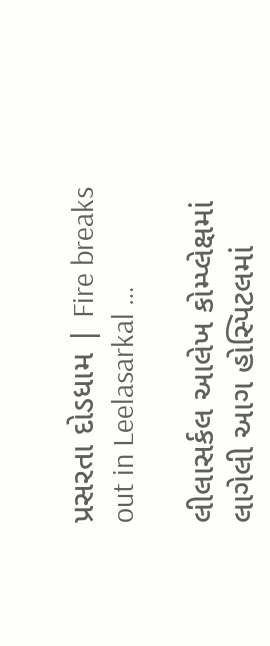પ્રસરતા દોડધામ | Fire breaks out in Leelasarkal …

લીલાસર્કલ આલેખ કોમ્પ્લેક્ષમાં લાગેલી આગ હોસ્પિટલમાં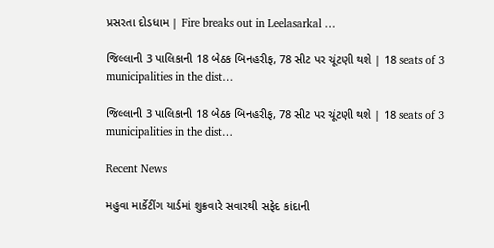પ્રસરતા દોડધામ | Fire breaks out in Leelasarkal …

જિલ્લાની 3 પાલિકાની 18 બેઠક બિનહરીફ, 78 સીટ પર ચૂંટણી થશે | 18 seats of 3 municipalities in the dist…

જિલ્લાની 3 પાલિકાની 18 બેઠક બિનહરીફ, 78 સીટ પર ચૂંટણી થશે | 18 seats of 3 municipalities in the dist…

Recent News

મહુવા માર્કેટીંગ યાર્ડમાં શુક્રવારે સવારથી સફેદ કાંદાની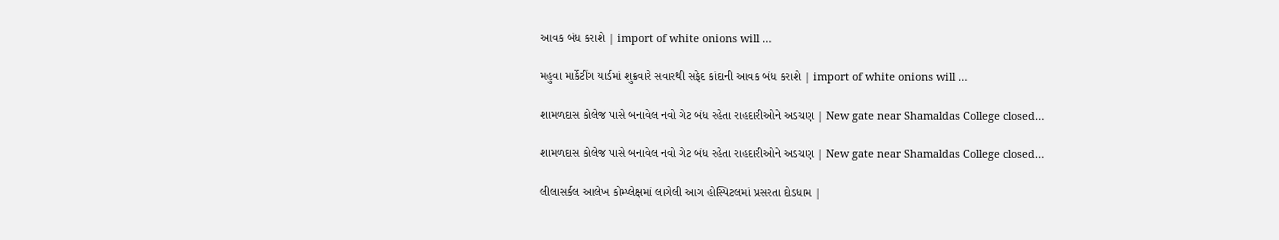આવક બંધ કરાશે | import of white onions will …

મહુવા માર્કેટીંગ યાર્ડમાં શુક્રવારે સવારથી સફેદ કાંદાની આવક બંધ કરાશે | import of white onions will …

શામળદાસ કોલેજ પાસે બનાવેલ નવો ગેટ બંધ રહેતા રાહદારીઓને અડચણ | New gate near Shamaldas College closed…

શામળદાસ કોલેજ પાસે બનાવેલ નવો ગેટ બંધ રહેતા રાહદારીઓને અડચણ | New gate near Shamaldas College closed…

લીલાસર્કલ આલેખ કોમ્પ્લેક્ષમાં લાગેલી આગ હોસ્પિટલમાં પ્રસરતા દોડધામ |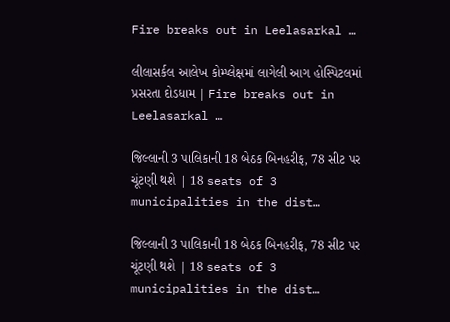Fire breaks out in Leelasarkal …

લીલાસર્કલ આલેખ કોમ્પ્લેક્ષમાં લાગેલી આગ હોસ્પિટલમાં પ્રસરતા દોડધામ | Fire breaks out in Leelasarkal …

જિલ્લાની 3 પાલિકાની 18 બેઠક બિનહરીફ, 78 સીટ પર ચૂંટણી થશે | 18 seats of 3 municipalities in the dist…

જિલ્લાની 3 પાલિકાની 18 બેઠક બિનહરીફ, 78 સીટ પર ચૂંટણી થશે | 18 seats of 3 municipalities in the dist…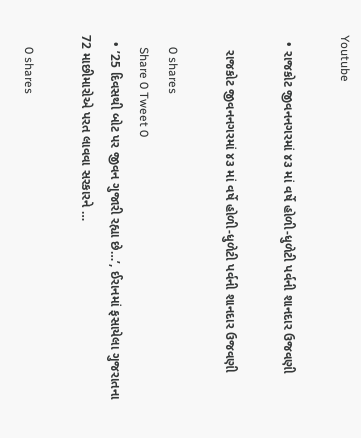Youtube

  • રાજકોટ જીવનનગરમાં ૪૩ માં વર્ષે હોળી-ધુળેટી પર્વની શાનદાર ઉજવણી

    રાજકોટ જીવનનગરમાં ૪૩ માં વર્ષે હોળી-ધુળેટી પર્વની શાનદાર ઉજવણી

    0 shares
    Share 0 Tweet 0
  • ’25 દિવસથી બોટ પર જીવન ગુજારી રહ્યા છે…’, ઈરાનમાં ફસાયેલા ગુજરાતના 72 માછીમારોએ પરત લાવવા સરકારને …

    0 shares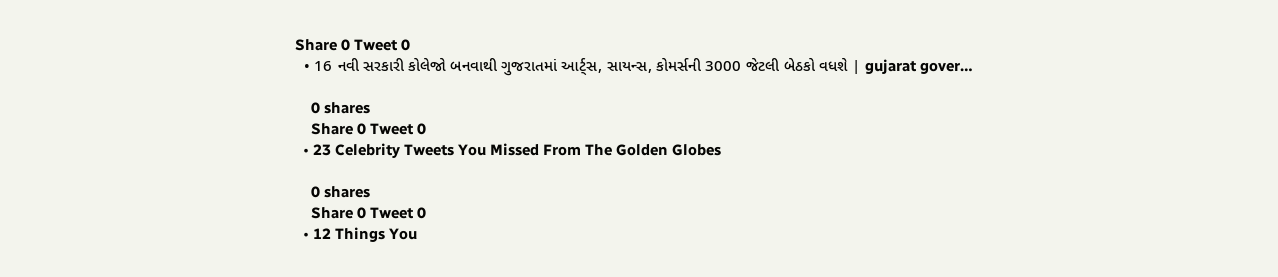Share 0 Tweet 0
  • 16 નવી સરકારી કોલેજો બનવાથી ગુજરાતમાં આર્ટ્સ, સાયન્સ, કોમર્સની 3000 જેટલી બેઠકો વધશે | gujarat gover…

    0 shares
    Share 0 Tweet 0
  • 23 Celebrity Tweets You Missed From The Golden Globes

    0 shares
    Share 0 Tweet 0
  • 12 Things You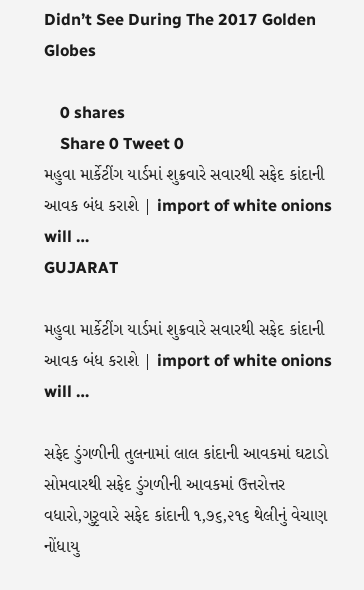Didn’t See During The 2017 Golden Globes

    0 shares
    Share 0 Tweet 0
મહુવા માર્કેટીંગ યાર્ડમાં શુક્રવારે સવારથી સફેદ કાંદાની આવક બંધ કરાશે | import of white onions will …
GUJARAT

મહુવા માર્કેટીંગ યાર્ડમાં શુક્રવારે સવારથી સફેદ કાંદાની આવક બંધ કરાશે | import of white onions will …

સફેદ ડુંગળીની તુલનામાં લાલ કાંદાની આવકમાં ઘટાડો  સોમવારથી સફેદ ડુંગળીની આવકમાં ઉત્તરોત્તર વધારો,ગુરૃવારે સફેદ કાંદાની ૧,૭૬,૨૧૬ થેલીનું વેચાણ નોંધાયુ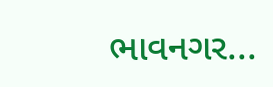ભાવનગર...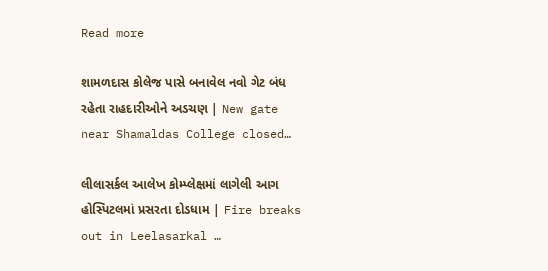Read more

શામળદાસ કોલેજ પાસે બનાવેલ નવો ગેટ બંધ રહેતા રાહદારીઓને અડચણ | New gate near Shamaldas College closed…

લીલાસર્કલ આલેખ કોમ્પ્લેક્ષમાં લાગેલી આગ હોસ્પિટલમાં પ્રસરતા દોડધામ | Fire breaks out in Leelasarkal …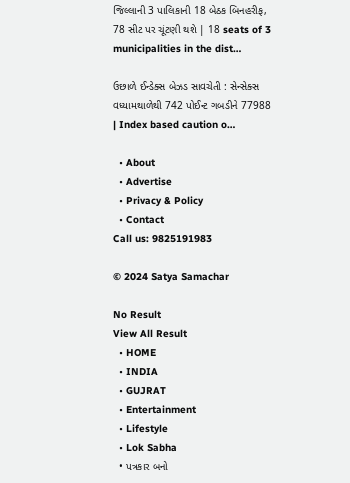જિલ્લાની 3 પાલિકાની 18 બેઠક બિનહરીફ, 78 સીટ પર ચૂંટણી થશે | 18 seats of 3 municipalities in the dist…

ઉછાળે ઈન્ડેક્સ બેઝડ સાવચેતી : સેન્સેક્સ વધ્યામથાળેથી 742 પોઈન્ટ ગબડીને 77988 | Index based caution o…

  • About
  • Advertise
  • Privacy & Policy
  • Contact
Call us: 9825191983

© 2024 Satya Samachar

No Result
View All Result
  • HOME
  • INDIA
  • GUJRAT
  • Entertainment
  • Lifestyle
  • Lok Sabha
  • પત્રકાર બનો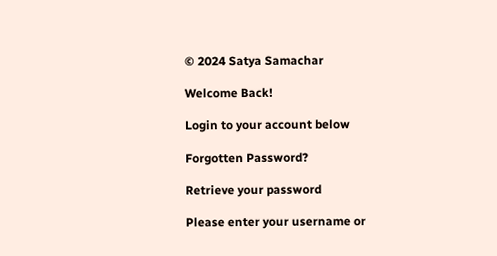© 2024 Satya Samachar

Welcome Back!

Login to your account below

Forgotten Password?

Retrieve your password

Please enter your username or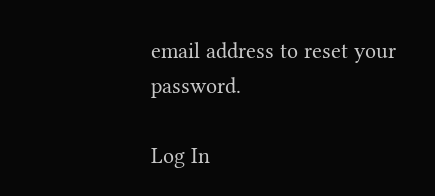email address to reset your password.

Log In